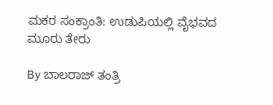ಮಕರ ಸಂಕ್ರಾಂತಿ: ಉಡುಪಿಯಲ್ಲಿ ವೈಭವದ ಮೂರು ತೇರು

By ಬಾಲರಾಜ್ ತಂತ್ರಿ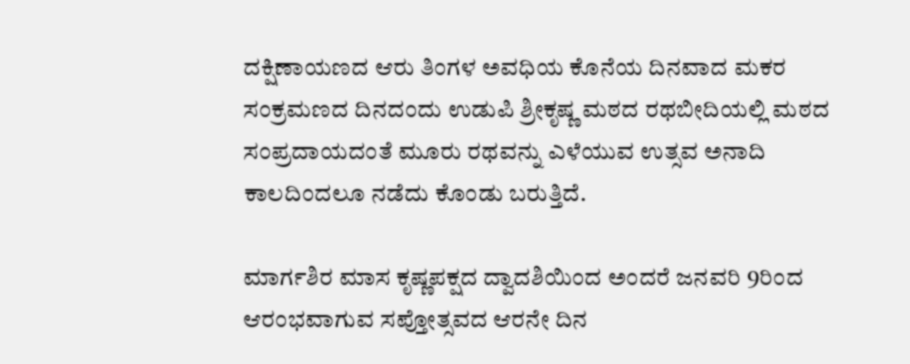ದಕ್ಷಿಣಾಯಣದ ಆರು ತಿಂಗಳ ಅವಧಿಯ ಕೊನೆಯ ದಿನವಾದ ಮಕರ ಸಂಕ್ರಮಣದ ದಿನದಂದು ಉಡುಪಿ ಶ್ರೀಕೃಷ್ಣ ಮಠದ ರಥಬೀದಿಯಲ್ಲಿ ಮಠದ ಸಂಪ್ರದಾಯದಂತೆ ಮೂರು ರಥವನ್ನು ಎಳೆಯುವ ಉತ್ಸವ ಅನಾದಿ ಕಾಲದಿಂದಲೂ ನಡೆದು ಕೊಂಡು ಬರುತ್ತಿದೆ.

ಮಾರ್ಗಶಿರ ಮಾಸ ಕೃಷ್ಣಪಕ್ಷದ ದ್ವಾದಶಿಯಿಂದ ಅಂದರೆ ಜನವರಿ 9ರಿಂದ ಆರಂಭವಾಗುವ ಸಪ್ತೋತ್ಸವದ ಆರನೇ ದಿನ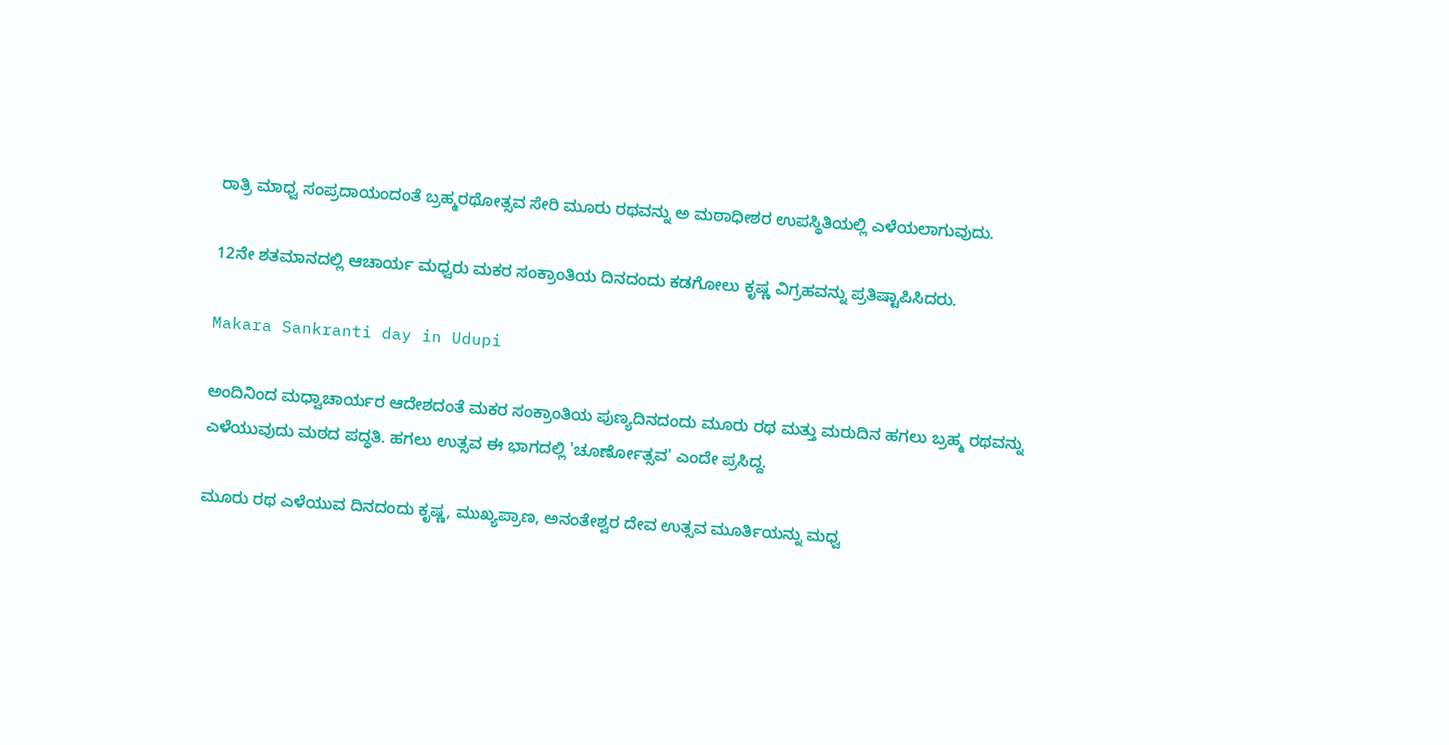ರಾತ್ರಿ ಮಾಧ್ವ ಸಂಪ್ರದಾಯಂದಂತೆ ಬ್ರಹ್ಮರಥೋತ್ಸವ ಸೇರಿ ಮೂರು ರಥವನ್ನು ಅ ಮಠಾಧೀಶರ ಉಪಸ್ಥಿತಿಯಲ್ಲಿ ಎಳೆಯಲಾಗುವುದು.

12ನೇ ಶತಮಾನದಲ್ಲಿ ಆಚಾರ್ಯ ಮಧ್ವರು ಮಕರ ಸಂಕ್ರಾಂತಿಯ ದಿನದಂದು ಕಡಗೋಲು ಕೃಷ್ಣ ವಿಗ್ರಹವನ್ನು ಪ್ರತಿಷ್ಟಾಪಿಸಿದರು.

Makara Sankranti day in Udupi

ಅಂದಿನಿಂದ ಮಧ್ವಾಚಾರ್ಯರ ಆದೇಶದಂತೆ ಮಕರ ಸಂಕ್ರಾಂತಿಯ ಪುಣ್ಯದಿನದಂದು ಮೂರು ರಥ ಮತ್ತು ಮರುದಿನ ಹಗಲು ಬ್ರಹ್ಮ ರಥವನ್ನು ಎಳೆಯುವುದು ಮಠದ ಪದ್ಧತಿ. ಹಗಲು ಉತ್ಸವ ಈ ಭಾಗದಲ್ಲಿ 'ಚೂರ್ಣೋತ್ಸವ' ಎಂದೇ ಪ್ರಸಿದ್ದ.

ಮೂರು ರಥ ಎಳೆಯುವ ದಿನದಂದು ಕೃಷ್ಣ, ಮುಖ್ಯಪ್ರಾಣ, ಅನಂತೇಶ್ವರ ದೇವ ಉತ್ಸವ ಮೂರ್ತಿಯನ್ನು ಮಧ್ವ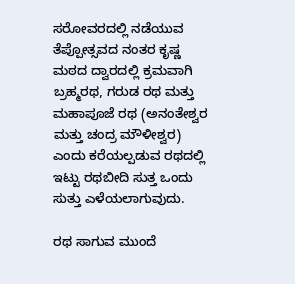ಸರೋವರದಲ್ಲಿ ನಡೆಯುವ ತೆಪ್ಪೋತ್ಸವದ ನಂತರ ಕೃಷ್ಣ ಮಠದ ದ್ವಾರದಲ್ಲಿ ಕ್ರಮವಾಗಿ ಬ್ರಹ್ಮರಥ, ಗರುಡ ರಥ ಮತ್ತು ಮಹಾಪೂಜೆ ರಥ (ಅನಂತೇಶ್ವರ ಮತ್ತು ಚಂದ್ರ ಮೌಳೀಶ್ವರ) ಎಂದು ಕರೆಯಲ್ಪಡುವ ರಥದಲ್ಲಿ ಇಟ್ಟು ರಥಬೀದಿ ಸುತ್ತ ಒಂದು ಸುತ್ತು ಎಳೆಯಲಾಗುವುದು.

ರಥ ಸಾಗುವ ಮುಂದೆ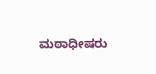ಮಠಾಧೀಷರು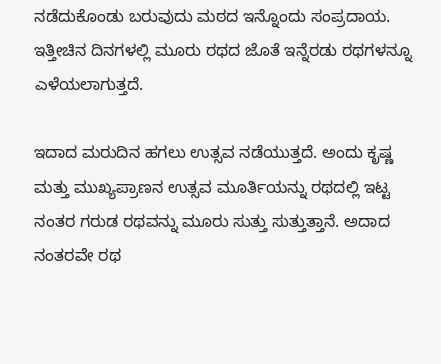ನಡೆದುಕೊಂಡು ಬರುವುದು ಮಠದ ಇನ್ನೊಂದು ಸಂಪ್ರದಾಯ. ಇತ್ತೀಚಿನ ದಿನಗಳಲ್ಲಿ ಮೂರು ರಥದ ಜೊತೆ ಇನ್ನೆರಡು ರಥಗಳನ್ನೂ ಎಳೆಯಲಾಗುತ್ತದೆ.

ಇದಾದ ಮರುದಿನ ಹಗಲು ಉತ್ಸವ ನಡೆಯುತ್ತದೆ. ಅಂದು ಕೃಷ್ಣ ಮತ್ತು ಮುಖ್ಯಪ್ರಾಣನ ಉತ್ಸವ ಮೂರ್ತಿಯನ್ನು ರಥದಲ್ಲಿ ಇಟ್ಟ ನಂತರ ಗರುಡ ರಥವನ್ನು ಮೂರು ಸುತ್ತು ಸುತ್ತುತ್ತಾನೆ. ಅದಾದ ನಂತರವೇ ರಥ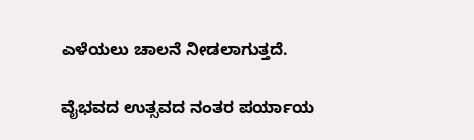ಎಳೆಯಲು ಚಾಲನೆ ನೀಡಲಾಗುತ್ತದೆ.

ವೈಭವದ ಉತ್ಸವದ ನಂತರ ಪರ್ಯಾಯ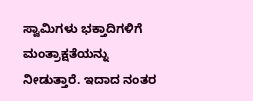ಸ್ವಾಮಿಗಳು ಭಕ್ತಾದಿಗಳಿಗೆ ಮಂತ್ರಾಕ್ಷತೆಯನ್ನು ನೀಡುತ್ತಾರೆ. ಇದಾದ ನಂತರ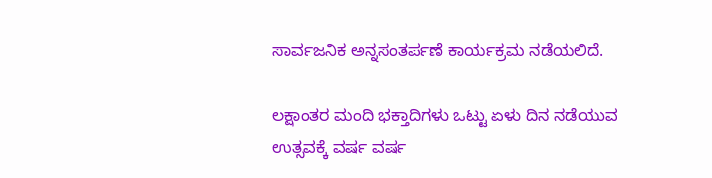ಸಾರ್ವಜನಿಕ ಅನ್ನಸಂತರ್ಪಣೆ ಕಾರ್ಯಕ್ರಮ ನಡೆಯಲಿದೆ.

ಲಕ್ಷಾಂತರ ಮಂದಿ ಭಕ್ತಾದಿಗಳು ಒಟ್ಟು ಏಳು ದಿನ ನಡೆಯುವ ಉತ್ಸವಕ್ಕೆ ವರ್ಷ ವರ್ಷ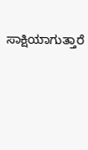ಸಾಕ್ಷಿಯಾಗುತ್ತಾರೆ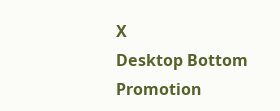X
Desktop Bottom Promotion